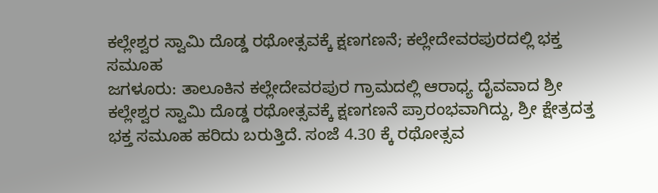ಕಲ್ಲೇಶ್ವರ ಸ್ವಾಮಿ ದೊಡ್ಡ ರಥೋತ್ಸವಕ್ಕೆ ಕ್ಷಣಗಣನೆ; ಕಲ್ಲೇದೇವರಪುರದಲ್ಲಿ ಭಕ್ತ ಸಮೂಹ
ಜಗಳೂರು: ತಾಲೂಕಿನ ಕಲ್ಲೇದೇವರಪುರ ಗ್ರಾಮದಲ್ಲಿ ಆರಾಧ್ಯ ದೈವವಾದ ಶ್ರೀ ಕಲ್ಲೇಶ್ವರ ಸ್ವಾಮಿ ದೊಡ್ಡ ರಥೋತ್ಸವಕ್ಕೆ ಕ್ಷಣಗಣನೆ ಪ್ರಾರಂಭವಾಗಿದ್ದು, ಶ್ರೀ ಕ್ಷೇತ್ರದತ್ತ ಭಕ್ತ ಸಮೂಹ ಹರಿದು ಬರುತ್ತಿದೆ. ಸಂಜೆ 4.30 ಕ್ಕೆ ರಥೋತ್ಸವ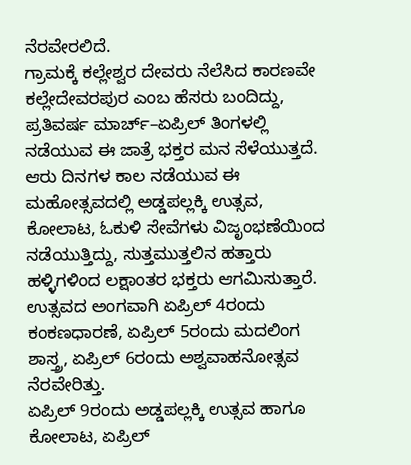ನೆರವೇರಲಿದೆ.
ಗ್ರಾಮಕ್ಕೆ ಕಲ್ಲೇಶ್ವರ ದೇವರು ನೆಲೆಸಿದ ಕಾರಣವೇ ಕಲ್ಲೇದೇವರಪುರ ಎಂಬ ಹೆಸರು ಬಂದಿದ್ದು, ಪ್ರತಿವರ್ಷ ಮಾರ್ಚ್–ಏಪ್ರಿಲ್ ತಿಂಗಳಲ್ಲಿ ನಡೆಯುವ ಈ ಜಾತ್ರೆ ಭಕ್ತರ ಮನ ಸೆಳೆಯುತ್ತದೆ.
ಆರು ದಿನಗಳ ಕಾಲ ನಡೆಯುವ ಈ ಮಹೋತ್ಸವದಲ್ಲಿ ಅಡ್ಡಪಲ್ಲಕ್ಕಿ ಉತ್ಸವ, ಕೋಲಾಟ, ಓಕುಳಿ ಸೇವೆಗಳು ವಿಜೃಂಭಣೆಯಿಂದ ನಡೆಯುತ್ತಿದ್ದು, ಸುತ್ತಮುತ್ತಲಿನ ಹತ್ತಾರು ಹಳ್ಳಿಗಳಿಂದ ಲಕ್ಷಾಂತರ ಭಕ್ತರು ಆಗಮಿಸುತ್ತಾರೆ.
ಉತ್ಸವದ ಅಂಗವಾಗಿ ಏಪ್ರಿಲ್ 4ರಂದು ಕಂಕಣಧಾರಣೆ, ಏಪ್ರಿಲ್ 5ರಂದು ಮದಲಿಂಗ ಶಾಸ್ತ್ರ, ಏಪ್ರಿಲ್ 6ರಂದು ಅಶ್ವವಾಹನೋತ್ಸವ ನೆರವೇರಿತ್ತು.
ಏಪ್ರಿಲ್ 9ರಂದು ಅಡ್ಡಪಲ್ಲಕ್ಕಿ ಉತ್ಸವ ಹಾಗೂ ಕೋಲಾಟ, ಏಪ್ರಿಲ್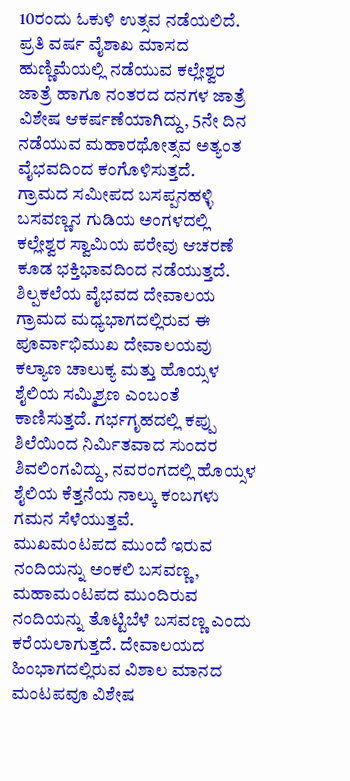10ರಂದು ಓಕುಳಿ ಉತ್ಸವ ನಡೆಯಲಿದೆ.
ಪ್ರತಿ ವರ್ಷ ವೈಶಾಖ ಮಾಸದ ಹುಣ್ಣಿಮೆಯಲ್ಲಿ ನಡೆಯುವ ಕಲ್ಲೇಶ್ವರ ಜಾತ್ರೆ ಹಾಗೂ ನಂತರದ ದನಗಳ ಜಾತ್ರೆ ವಿಶೇಷ ಆಕರ್ಷಣೆಯಾಗಿದ್ದು, 5ನೇ ದಿನ ನಡೆಯುವ ಮಹಾರಥೋತ್ಸವ ಅತ್ಯಂತ ವೈಭವದಿಂದ ಕಂಗೊಳಿಸುತ್ತದೆ.
ಗ್ರಾಮದ ಸಮೀಪದ ಬಸಪ್ಪನಹಳ್ಳಿ ಬಸವಣ್ಣನ ಗುಡಿಯ ಅಂಗಳದಲ್ಲಿ ಕಲ್ಲೇಶ್ವರ ಸ್ವಾಮಿಯ ಪರೇವು ಆಚರಣೆ ಕೂಡ ಭಕ್ತಿಭಾವದಿಂದ ನಡೆಯುತ್ತದೆ.
ಶಿಲ್ಪಕಲೆಯ ವೈಭವದ ದೇವಾಲಯ
ಗ್ರಾಮದ ಮಧ್ಯಭಾಗದಲ್ಲಿರುವ ಈ ಪೂರ್ವಾಭಿಮುಖ ದೇವಾಲಯವು ಕಲ್ಯಾಣ ಚಾಲುಕ್ಯ ಮತ್ತು ಹೊಯ್ಸಳ ಶೈಲಿಯ ಸಮ್ಮಿಶ್ರಣ ಎಂಬಂತೆ ಕಾಣಿಸುತ್ತದೆ. ಗರ್ಭಗೃಹದಲ್ಲಿ ಕಪ್ಪು ಶಿಲೆಯಿಂದ ನಿರ್ಮಿತವಾದ ಸುಂದರ ಶಿವಲಿಂಗವಿದ್ದು, ನವರಂಗದಲ್ಲಿ ಹೊಯ್ಸಳ ಶೈಲಿಯ ಕೆತ್ತನೆಯ ನಾಲ್ಕು ಕಂಬಗಳು ಗಮನ ಸೆಳೆಯುತ್ತವೆ.
ಮುಖಮಂಟಪದ ಮುಂದೆ ಇರುವ ನಂದಿಯನ್ನು ಅಂಕಲಿ ಬಸವಣ್ಣ, ಮಹಾಮಂಟಪದ ಮುಂದಿರುವ ನಂದಿಯನ್ನು ತೊಟ್ಟಿಬೆಳೆ ಬಸವಣ್ಣ ಎಂದು ಕರೆಯಲಾಗುತ್ತದೆ. ದೇವಾಲಯದ ಹಿಂಭಾಗದಲ್ಲಿರುವ ವಿಶಾಲ ಮಾನದ ಮಂಟಪವೂ ವಿಶೇಷ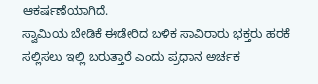ಆಕರ್ಷಣೆಯಾಗಿದೆ.
ಸ್ವಾಮಿಯ ಬೇಡಿಕೆ ಈಡೇರಿದ ಬಳಿಕ ಸಾವಿರಾರು ಭಕ್ತರು ಹರಕೆ ಸಲ್ಲಿಸಲು ಇಲ್ಲಿ ಬರುತ್ತಾರೆ ಎಂದು ಪ್ರಧಾನ ಅರ್ಚಕ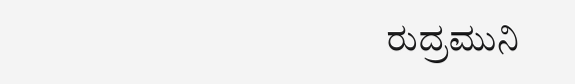ರುದ್ರಮುನಿ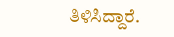ತಿಳಿಸಿದ್ದಾರೆ.